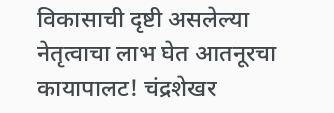विकासाची दृष्टी असलेल्या नेतृत्वाचा लाभ घेत आतनूरचा कायापालट! चंद्रशेखर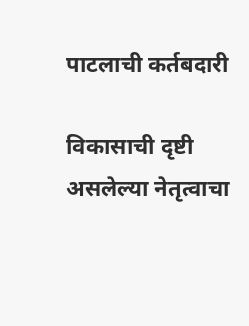पाटलाची कर्तबदारी

विकासाची दृष्टी असलेल्या नेतृत्वाचा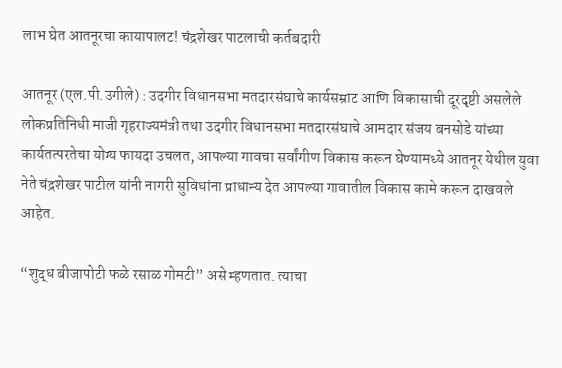लाभ घेत आतनूरचा कायापालट! चंद्रशेखर पाटलाची कर्तबदारी

आतनूर (एल.पी.उगीले) : उदगीर विधानसभा मतदारसंघाचे कार्यसम्राट आणि विकासाची दूरदृष्टी असलेले लोकप्रतिनिधी माजी गृहराज्यमंत्री तथा उदगीर विधानसभा मतदारसंघाचे आमदार संजय बनसोडे यांच्या कार्यतत्परतेचा योग्य फायदा उचलत, आपल्या गावचा सर्वांगीण विकास करून घेण्यामध्ये आतनूर येथील युवा नेते चंद्रशेखर पाटील यांनी नागरी सुविधांना प्राधान्य देत आपल्या गावातील विकास कामे करून दाखवले आहेत.

“शुद्ध बीजापोटी फळे रसाळ गोमटी” असे म्हणतात. त्याचा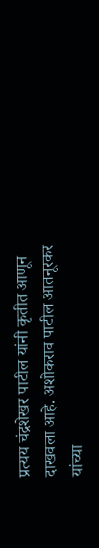प्रत्यय चंद्रशेखर पाटील यांनी कृतीत आणून दाखवला आहे. अशोकराव पाटील आतनूरकर यांच्या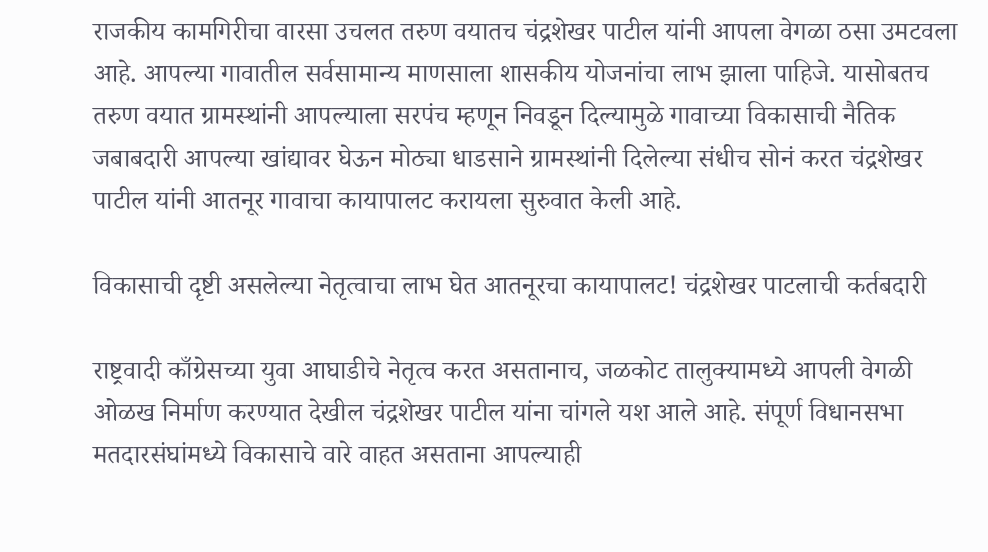राजकीय कामगिरीचा वारसा उचलत तरुण वयातच चंद्रशेखर पाटील यांनी आपला वेगळा ठसा उमटवला आहे. आपल्या गावातील सर्वसामान्य माणसाला शासकीय योजनांचा लाभ झाला पाहिजे. यासोबतच तरुण वयात ग्रामस्थांनी आपल्याला सरपंच म्हणून निवडून दिल्यामुळे गावाच्या विकासाची नैतिक जबाबदारी आपल्या खांद्यावर घेऊन मोठ्या धाडसाने ग्रामस्थांनी दिलेल्या संधीच सोनं करत चंद्रशेखर पाटील यांनी आतनूर गावाचा कायापालट करायला सुरुवात केली आहे.

विकासाची दृष्टी असलेल्या नेतृत्वाचा लाभ घेत आतनूरचा कायापालट! चंद्रशेखर पाटलाची कर्तबदारी

राष्ट्रवादी काँग्रेसच्या युवा आघाडीचे नेतृत्व करत असतानाच, जळकोट तालुक्यामध्ये आपली वेगळी ओळख निर्माण करण्यात देखील चंद्रशेखर पाटील यांना चांगले यश आले आहे. संपूर्ण विधानसभा मतदारसंघांमध्ये विकासाचे वारे वाहत असताना आपल्याही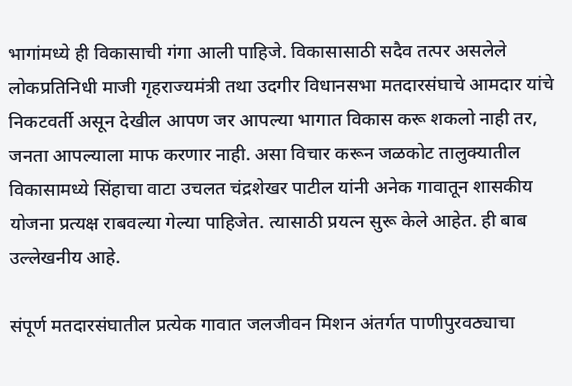भागांमध्ये ही विकासाची गंगा आली पाहिजे. विकासासाठी सदैव तत्पर असलेले लोकप्रतिनिधी माजी गृहराज्यमंत्री तथा उदगीर विधानसभा मतदारसंघाचे आमदार यांचे निकटवर्ती असून देखील आपण जर आपल्या भागात विकास करू शकलो नाही तर, जनता आपल्याला माफ करणार नाही. असा विचार करून जळकोट तालुक्यातील विकासामध्ये सिंहाचा वाटा उचलत चंद्रशेखर पाटील यांनी अनेक गावातून शासकीय योजना प्रत्यक्ष राबवल्या गेल्या पाहिजेत. त्यासाठी प्रयत्न सुरू केले आहेत. ही बाब उल्लेखनीय आहे.

संपूर्ण मतदारसंघातील प्रत्येक गावात जलजीवन मिशन अंतर्गत पाणीपुरवठ्याचा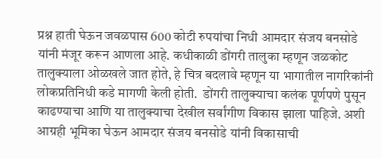प्रश्न हाती घेऊन जवळपास 600 कोटी रुपयांचा निधी आमदार संजय बनसोडे यांनी मंजूर करून आणला आहे. कधीकाळी डोंगरी तालुका म्हणून जळकोट तालुक्याला ओळखले जात होते, हे चित्र बदलावे म्हणून या भागातील नागरिकांनी लोकप्रतिनिधी कडे मागणी केली होती.  डोंगरी तालुक्याचा कलंक पूर्णपणे पुसून काढण्याचा आणि या तालुक्याचा देखील सर्वांगीण विकास झाला पाहिजे. अशी आग्रही भूमिका घेऊन आमदार संजय बनसोडे यांनी विकासाची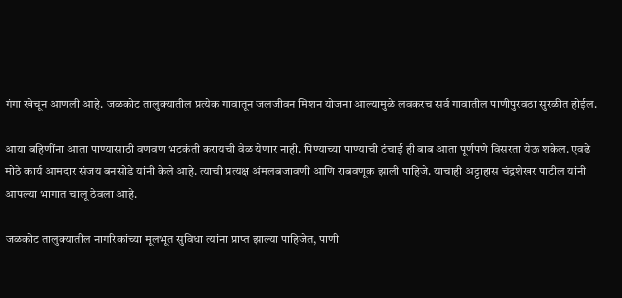गंगा खेचून आणली आहे. जळकोट तालुक्यातील प्रत्येक गावातून जलजीवन मिशन योजना आल्यामुळे लवकरच सर्व गावातील पाणीपुरवठा सुरळीत होईल.

आया बहिणींना आता पाण्यासाठी वणवण भटकंती करायची वेळ येणार नाही. पिण्याच्या पाण्याची टंचाई ही बाब आता पूर्णपणे विसरता येऊ शकेल. एवढे मोठे कार्य आमदार संजय बनसोडे यांनी केले आहे. त्याची प्रत्यक्ष अंमलबजावणी आणि राबवणूक झाली पाहिजे. याचाही अट्टाहास चंद्रशेखर पाटील यांनी आपल्या भागात चालू ठेवला आहे.

जळकोट तालुक्यातील नागरिकांच्या मूलभूत सुविधा त्यांना प्राप्त झाल्या पाहिजेत, पाणी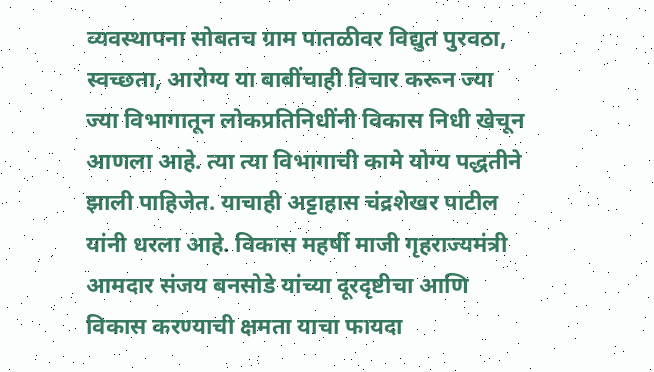व्यवस्थापना सोबतच ग्राम पातळीवर विद्युत पुरवठा, स्वच्छता, आरोग्य या बाबींचाही विचार करून ज्या ज्या विभागातून लोकप्रतिनिधींनी विकास निधी खेचून आणला आहे. त्या त्या विभागाची कामे योग्य पद्धतीने झाली पाहिजेत. याचाही अट्टाहास चंद्रशेखर पाटील यांनी धरला आहे. विकास महर्षी माजी गृहराज्यमंत्री आमदार संजय बनसोडे यांच्या दूरदृष्टीचा आणि विकास करण्याची क्षमता याचा फायदा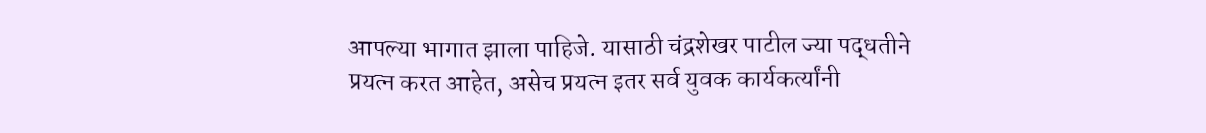आपल्या भागात झाला पाहिजे. यासाठी चंद्रशेखर पाटील ज्या पद्धतीने प्रयत्न करत आहेत, असेच प्रयत्न इतर सर्व युवक कार्यकर्त्यांनी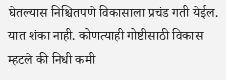घेतल्यास निश्चितपणे विकासाला प्रचंड गती येईल. यात शंका नाही. कोणत्याही गोष्टीसाठी विकास म्हटले की निधी कमी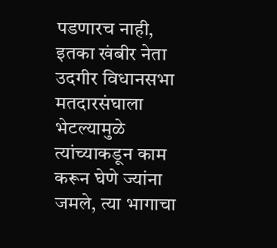पडणारच नाही, इतका खंबीर नेता उदगीर विधानसभा मतदारसंघाला भेटल्यामुळे त्यांच्याकडून काम करून घेणे ज्यांना जमले, त्या भागाचा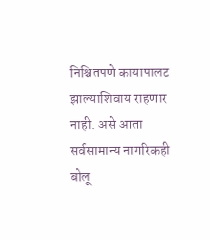निश्चितपणे कायापालट झाल्याशिवाय राहणार नाही. असे आता सर्वसामान्य नागरिकही बोलू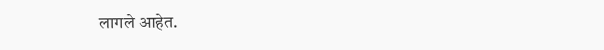लागले आहेत.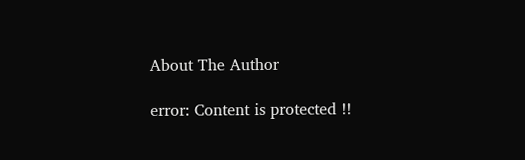About The Author

error: Content is protected !!